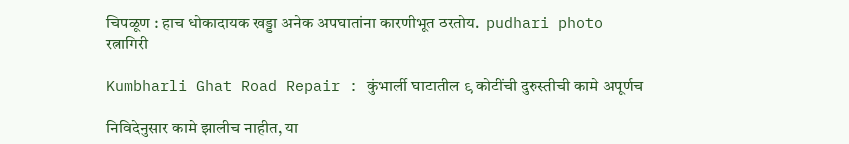चिपळूण : हाच धोकादायक खड्डा अनेक अपघातांना कारणीभूत ठरतोय.  pudhari photo
रत्नागिरी

Kumbharli Ghat Road Repair : कुंभार्ली घाटातील ९ कोटींची दुरुस्तीची कामे अपूर्णच

निविदेनुसार कामे झालीच नाहीत, या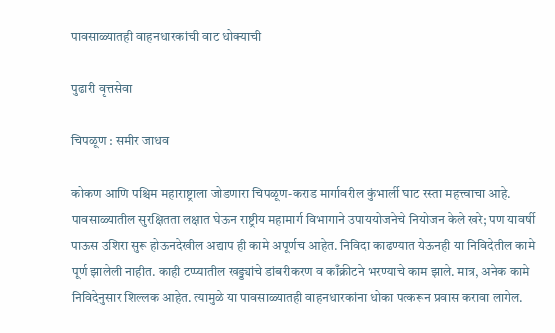पावसाळ्यातही वाहनधारकांची वाट धोक्याची

पुढारी वृत्तसेवा

चिपळूण : समीर जाधव

कोकण आणि पश्चिम महाराष्ट्राला जोडणारा चिपळूण-कराड मार्गावरील कुंभार्ली घाट रस्ता महत्त्वाचा आहे. पावसाळ्यातील सुरक्षितता लक्षात घेऊन राष्ट्रीय महामार्ग विभागाने उपाययोजनेचे नियोजन केले खरे; पण यावर्षी पाऊस उशिरा सुरू होऊनदेखील अद्याप ही कामे अपूर्णच आहेत. निविदा काढण्यात येऊनही या निविदेतील कामे पूर्ण झालेली नाहीत. काही टप्प्यातील खड्ड्यांचे डांबरीकरण व काँक्रीटने भरण्याचे काम झाले. मात्र, अनेक कामे निविदेनुसार शिल्लक आहेत. त्यामुळे या पावसाळ्यातही वाहनधारकांना धोका पत्करून प्रवास करावा लागेल.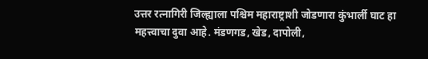उत्तर रत्नागिरी जिल्ह्याला पश्चिम महाराष्ट्राशी जोडणारा कुंभार्ली घाट हा महत्त्वाचा दुवा आहे. मंडणगड, खेड, दापोली,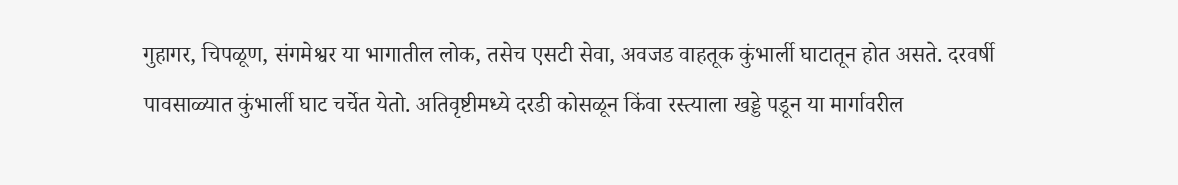गुहागर, चिपळूण, संगमेश्वर या भागातील लोक, तसेच एसटी सेवा, अवजड वाहतूक कुंभार्ली घाटातून होत असते. दरवर्षी पावसाळ्यात कुंभार्ली घाट चर्चेत येतो. अतिवृष्टीमध्ये दरडी कोसळून किंवा रस्त्याला खड्डे पडून या मार्गावरील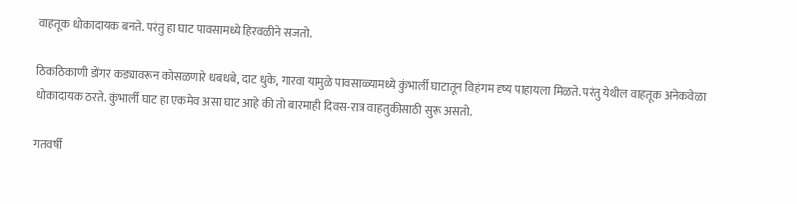वाहतूक धोकादायक बनते. परंतु हा घाट पावसामध्ये हिरवळीने सजतो.

ठिकठिकाणी डोंगर कड्यावरून कोसळणारे धबधबे, दाट धुके, गारवा यामुळे पावसाळ्यामध्ये कुंभार्ली घाटातून विहंगम दृष्य पाहायला मिळते. परंतु येथील वाहतूक अनेकवेळा धोकादायक ठरते. कुंभार्ली घाट हा एकमेव असा घाट आहे की तो बारमाही दिवस-रात्र वाहतुकीसाठी सुरू असतो.

गतवर्षी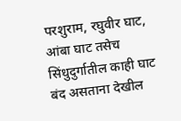परशुराम, रघुवीर घाट, आंबा घाट तसेच सिंधुदुर्गातील काही घाट बंद असताना देखील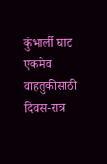कुंभार्ली घाट एकमेव वाहतुकीसाठी दिवस-रात्र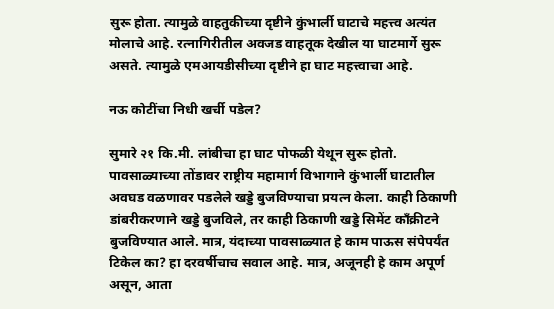सुरू होता. त्यामुळे वाहतुकीच्या दृष्टीने कुंभार्ली घाटाचे महत्त्व अत्यंत मोलाचे आहे. रत्नागिरीतील अवजड वाहतूक देखील या घाटमार्गे सुरू असते. त्यामुळे एमआयडीसीच्या दृष्टीने हा घाट महत्त्वाचा आहे.

नऊ कोटींचा निधी खर्ची पडेल?

सुमारे २१ कि.मी. लांबीचा हा घाट पोफळी येथून सुरू होतो. पावसाळ्याच्या तोंडावर राष्ट्रीय महामार्ग विभागाने कुंभार्ली घाटातील अवघड वळणावर पडलेले खड्डे बुजविण्याचा प्रयत्न केला. काही ठिकाणी डांबरीकरणाने खड्डे बुजविले, तर काही ठिकाणी खड्डे सिमेंट काँक्रीटने बुजविण्यात आले. मात्र, यंदाच्या पावसाळ्यात हे काम पाऊस संपेपर्यंत टिकेल का? हा दरवर्षीचाच सवाल आहे. मात्र, अजूनही हे काम अपूर्ण असून, आता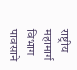राष्ट्रीय महामार्ग विभाग पावसाने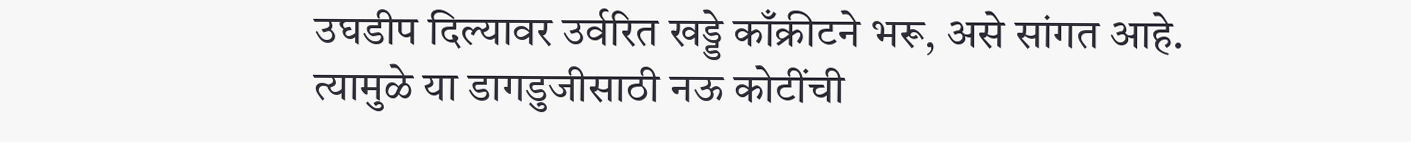उघडीप दिल्यावर उर्वरित खड्डे काँक्रीटने भरू, असे सांगत आहे. त्यामुळे या डागडुजीसाठी नऊ कोटींची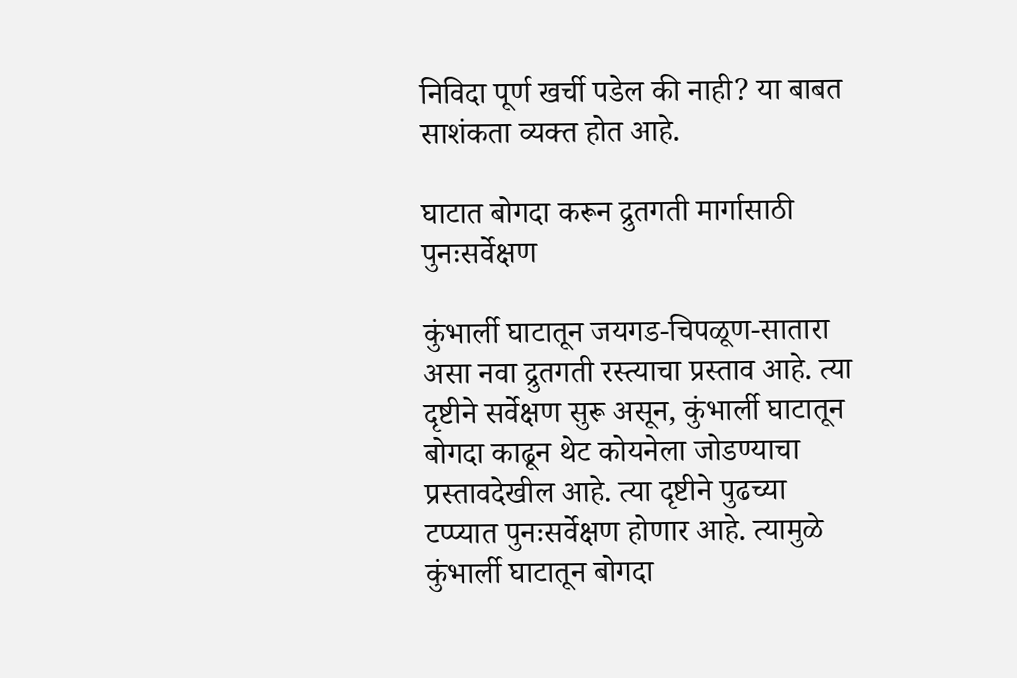निविदा पूर्ण खर्ची पडेल की नाही? या बाबत साशंकता व्यक्त होत आहे.

घाटात बोगदा करून द्रुतगती मार्गासाठी पुनःसर्वेक्षण

कुंभार्ली घाटातून जयगड-चिपळूण-सातारा असा नवा द्रुतगती रस्त्याचा प्रस्ताव आहे. त्या दृष्टीने सर्वेक्षण सुरू असून, कुंभार्ली घाटातून बोगदा काढून थेट कोयनेला जोडण्याचा प्रस्तावदेखील आहे. त्या दृष्टीने पुढच्या टप्प्यात पुनःसर्वेक्षण होणार आहे. त्यामुळे कुंभार्ली घाटातून बोगदा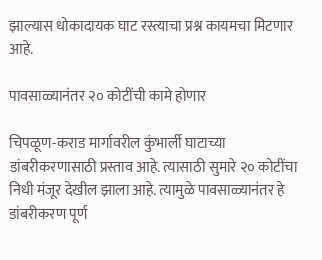झाल्यास धोकादायक घाट रस्त्याचा प्रश्न कायमचा मिटणार आहे.

पावसाळ्यानंतर २० कोटींची कामे होणार

चिपळूण-कराड मार्गावरील कुंभार्ली घाटाच्या डांबरीकरणासाठी प्रस्ताव आहे. त्यासाठी सुमारे २० कोटींचा निधी मंजूर देखील झाला आहे. त्यामुळे पावसाळ्यानंतर हे डांबरीकरण पूर्ण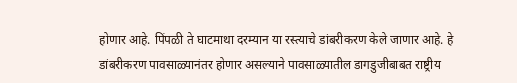होणार आहे. पिंपळी ते घाटमाथा दरम्यान या रस्त्याचे डांबरीकरण केले जाणार आहे. हे डांबरीकरण पावसाळ्यानंतर होणार असल्याने पावसाळ्यातील डागडुजीबाबत राष्ट्रीय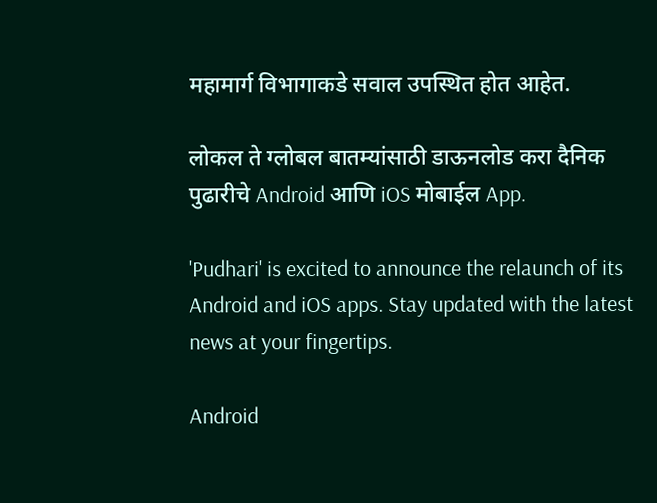महामार्ग विभागाकडे सवाल उपस्थित होत आहेत.

लोकल ते ग्लोबल बातम्यांसाठी डाऊनलोड करा दैनिक पुढारीचे Android आणि iOS मोबाईल App.

'Pudhari' is excited to announce the relaunch of its Android and iOS apps. Stay updated with the latest news at your fingertips.

Android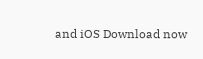and iOS Download now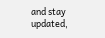and stay updated,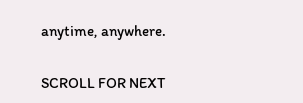anytime, anywhere.

SCROLL FOR NEXT